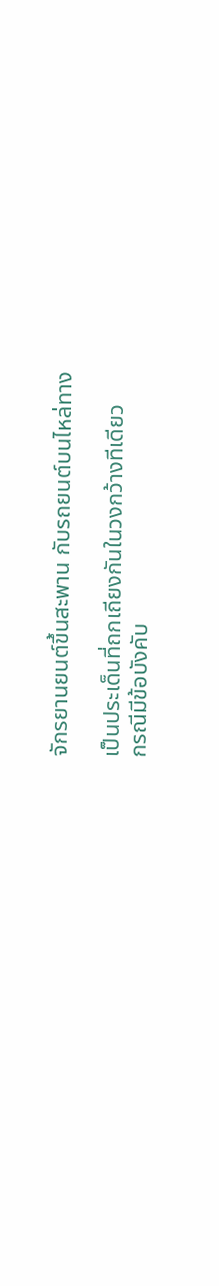จักรยานยนต์ขึ้นสะพาน กับรถยนต์บนไหล่ทาง

เป็นประเด็นที่ถกเถียงกันในวงกว้างทีเดียว
กรณีมีข้อบังคับ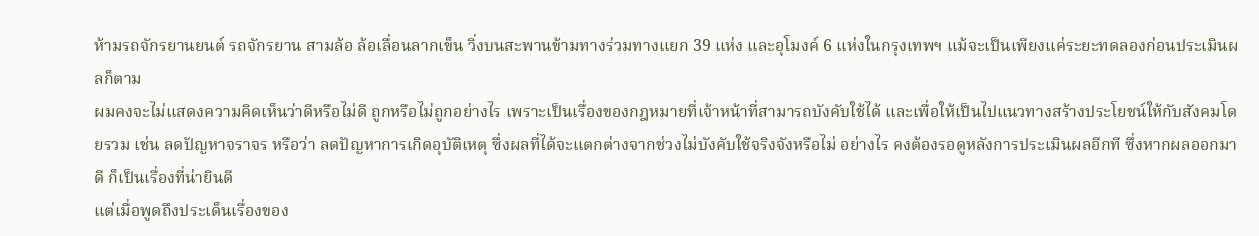ห้ามรถจักรยานยนต์ รถจักรยาน สามล้อ ล้อเลื่อนลากเข็น วิ่งบนสะพานข้ามทางร่วมทางแยก 39 แห่ง และอุโมงค์ 6 แห่งในกรุงเทพฯ แม้จะเป็นเพียงแค่ระยะทดลองก่อนประเมินผลก็ตาม
ผมคงจะไม่แสดงความคิดเห็นว่าดีหรือไม่ดี ถูกหรือไม่ถูกอย่างไร เพราะเป็นเรื่องของกฎหมายที่เจ้าหน้าที่สามารถบังคับใช้ได้ และเพื่อให้เป็นไปแนวทางสร้างประโยชน์ให้กับสังคมโดยรวม เช่น ลดปัญหาจราจร หรือว่า ลดปัญหาการเกิดอุบัติเหตุ ซึ่งผลที่ได้จะแตกต่างจากช่วงไม่บังคับใช้จริงจังหรือไม่ อย่างไร คงต้องรอดูหลังการประเมินผลอีกที ซึ่งหากผลออกมาดี ก็เป็นเรื่องที่น่ายินดี
แต่เมื่อพูดถึงประเด็นเรื่องของ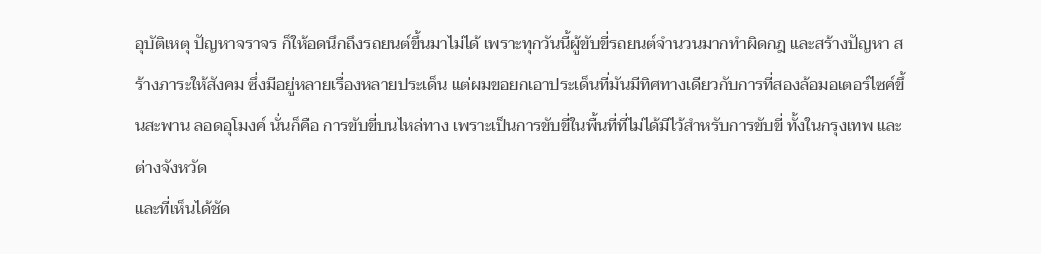อุบัติเหตุ ปัญหาจราจร ก็ให้อดนึกถึงรถยนต์ขึ้นมาไม่ได้ เพราะทุกวันนี้ผู้ขับขี่รถยนต์จำนวนมากทำผิดกฎ และสร้างปัญหา สร้างภาระให้สังคม ซึ่งมีอยู่หลายเรื่องหลายประเด็น แต่ผมขอยกเอาประเด็นที่มันมีทิศทางเดียวกับการที่สองล้อมอเตอร์ไซค์ขึ้นสะพาน ลอดอุโมงค์ นั่นก็คือ การขับขี่บนไหล่ทาง เพราะเป็นการขับขี่ในพื้นที่ที่ไม่ได้มีไว้สำหรับการขับขี่ ทั้งในกรุงเทพ และต่างจังหวัด
และที่เห็นได้ชัด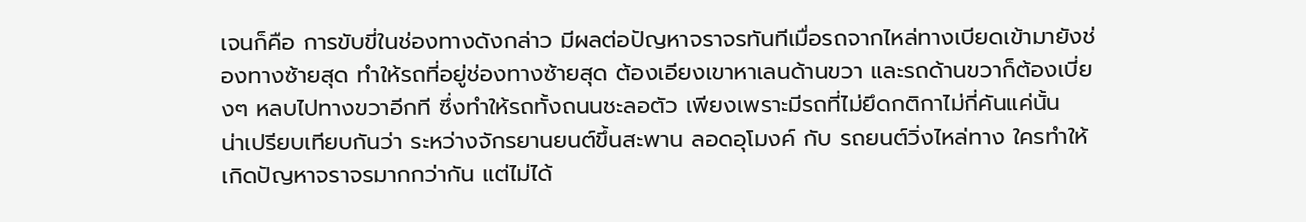เจนก็คือ การขับขี่ในช่องทางดังกล่าว มีผลต่อปัญหาจราจรทันทีเมื่อรถจากไหล่ทางเบียดเข้ามายังช่องทางซ้ายสุด ทำให้รถที่อยู่ช่องทางซ้ายสุด ต้องเอียงเขาหาเลนด้านขวา และรถด้านขวาก็ต้องเบี่ยงๆ หลบไปทางขวาอีกที ซึ่งทำให้รถทั้งถนนชะลอตัว เพียงเพราะมีรถที่ไม่ยึดกติกาไม่กี่คันแค่นั้น
น่าเปรียบเทียบกันว่า ระหว่างจักรยานยนต์ขึ้นสะพาน ลอดอุโมงค์ กับ รถยนต์วิ่งไหล่ทาง ใครทำให้เกิดปัญหาจราจรมากกว่ากัน แต่ไม่ได้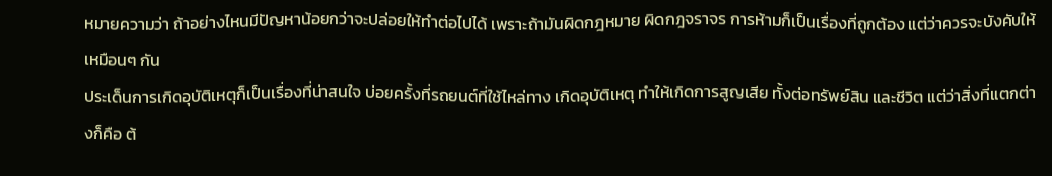หมายความว่า ถ้าอย่างไหนมีปัญหาน้อยกว่าจะปล่อยให้ทำต่อไปได้ เพราะถ้ามันผิดกฎหมาย ผิดกฎจราจร การห้ามก็เป็นเรื่องที่ถูกต้อง แต่ว่าควรจะบังคับให้เหมือนๆ กัน
ประเด็นการเกิดอุบัติเหตุก็เป็นเรื่องที่น่าสนใจ บ่อยครั้งที่รถยนต์ที่ใช้ไหล่ทาง เกิดอุบัติเหตุ ทำให้เกิดการสูญเสีย ทั้งต่อทรัพย์สิน และชีวิต แต่ว่าสิ่งที่แตกต่างก็คือ ต้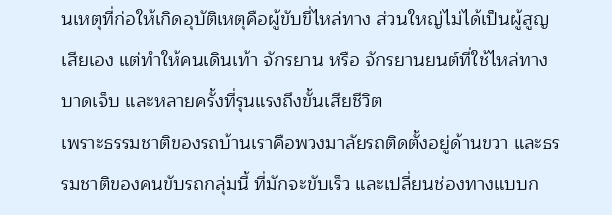นเหตุที่ก่อให้เกิดอุบัติเหตุคือผู้ขับขี่ไหล่ทาง ส่วนใหญ่ไม่ได้เป็นผู้สูญเสียเอง แต่ทำให้คนเดินเท้า จักรยาน หรือ จักรยานยนต์ที่ใช้ไหล่ทางบาดเจ็บ และหลายครั้งที่รุนแรงถึงขั้นเสียชีวิต
เพราะธรรมชาติของรถบ้านเราคือพวงมาลัยรถติดตั้งอยู่ด้านขวา และธรรมชาติของคนขับรถกลุ่มนี้ ที่มักจะขับเร็ว และเปลี่ยนช่องทางแบบก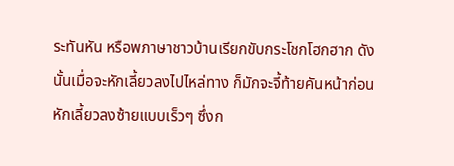ระทันหัน หรือพภาษาชาวบ้านเรียกขับกระโชกโฮกฮาก ดังนั้นเมื่อจะหักเลี้ยวลงไปไหล่ทาง ก็มักจะจี้ท้ายคันหน้าก่อนหักเลี้ยวลงซ้ายแบบเร็วๆ ซึ่งก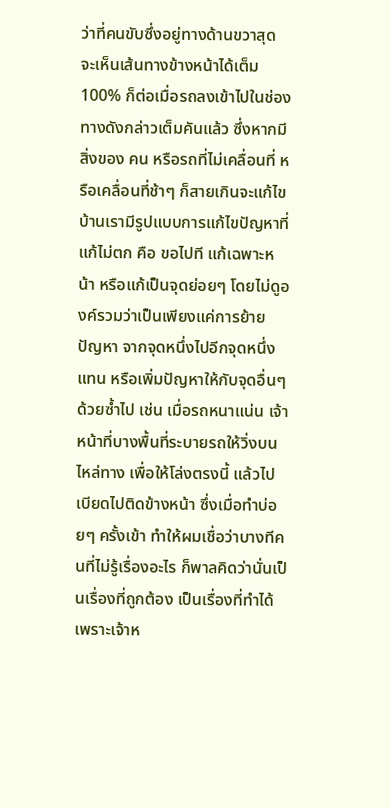ว่าที่คนขับซึ่งอยู่ทางด้านขวาสุด จะเห็นเส้นทางข้างหน้าได้เต็ม 100% ก็ต่อเมื่อรถลงเข้าไปในช่องทางดังกล่าวเต็มคันแล้ว ซึ่งหากมีสิ่งของ คน หรือรถที่ไม่เคลื่อนที่ หรือเคลื่อนที่ช้าๆ ก็สายเกินจะแก้ไข
บ้านเรามีรูปแบบการแก้ไขปัญหาที่แก้ไม่ตก คือ ขอไปที แก้เฉพาะหน้า หรือแก้เป็นจุดย่อยๆ โดยไม่ดูองค์รวมว่าเป็นเพียงแค่การย้ายปัญหา จากจุดหนึ่งไปอีกจุดหนึ่งแทน หรือเพิ่มปัญหาให้กับจุดอื่นๆ ด้วยซ้ำไป เช่น เมื่อรถหนาแน่น เจ้าหน้าที่บางพื้นที่ระบายรถให้วิ่งบนไหล่ทาง เพื่อให้โล่งตรงนี้ แล้วไปเบียดไปติดข้างหน้า ซึ่งเมื่อทำบ่อยๆ ครั้งเข้า ทำให้ผมเชื่อว่าบางทีคนที่ไม่รู้เรื่องอะไร ก็พาลคิดว่านั่นเป็นเรื่องที่ถูกต้อง เป็นเรื่องที่ทำได้ เพราะเจ้าห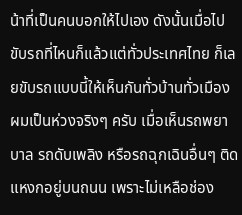น้าที่เป็นคนบอกให้ไปเอง ดังนั้นเมื่อไปขับรถที่ไหนก็แล้วแต่ทั่วประเทศไทย ก็เลยขับรถแบบนี้ให้เห็นกันทั่วบ้านทั่วเมือง
ผมเป็นห่วงจริงๆ ครับ เมื่อเห็นรถพยาบาล รถดับเพลิง หรือรถฉุกเฉินอื่นๆ ติดแหงกอยู่บนถนน เพราะไม่เหลือช่อง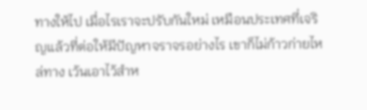ทางให้ไป เมื่อไรเราจะปรับกันใหม่ เหมือนประเทศที่เจริญแล้วที่ต่อให้มีปัญหาจราจรอย่างไร เขาก็ไม่ก้าวก่ายไหล่ทาง เว้นเอาไว้สำห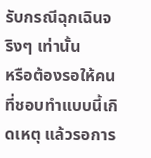รับกรณีฉุกเฉินจริงๆ เท่านั้น
หรือต้องรอให้คนที่ชอบทำแบบนี้เกิดเหตุ แล้วรอการ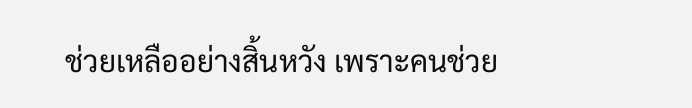ช่วยเหลืออย่างสิ้นหวัง เพราะคนช่วย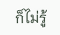ก็ไม่รู้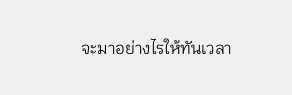จะมาอย่างไรให้ทันเวลา